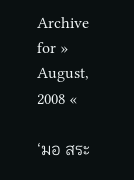Archive for » August, 2008 «

‘มอ สระ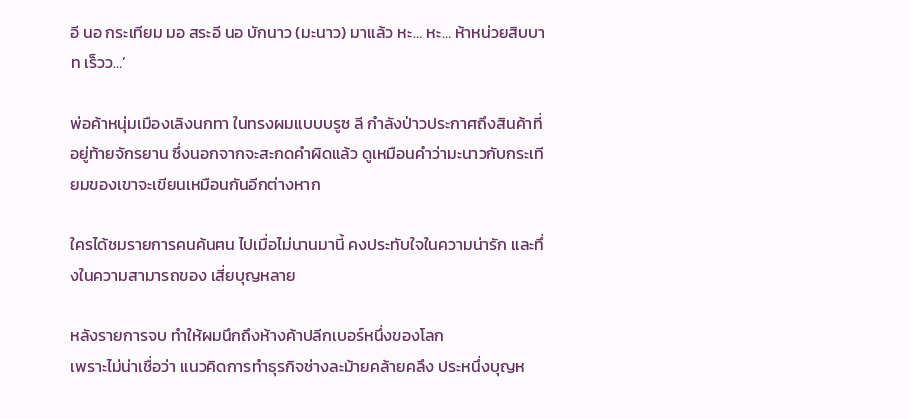อี นอ กระเทียม มอ สระอี นอ บักนาว (มะนาว) มาแล้ว หะ… หะ… ห้าหน่วยสิบบาท เร็วว…’

พ่อค้าหนุ่มเมืองเลิงนกทา ในทรงผมแบบบรูซ ลี กำลังป่าวประกาศถึงสินค้าที่อยู่ท้ายจักรยาน ซึ่งนอกจากจะสะกดคำผิดแล้ว ดูเหมือนคำว่ามะนาวกับกระเทียมของเขาจะเขียนเหมือนกันอีกต่างหาก

ใครได้ชมรายการคนค้นฅน ไปเมื่อไม่นานมานี้ คงประทับใจในความน่ารัก และทึ่งในความสามารถของ เสี่ยบุญหลาย

หลังรายการจบ ทำให้ผมนึกถึงห้างค้าปลีกเบอร์หนึ่งของโลก
เพราะไม่น่าเชื่อว่า แนวคิดการทำธุรกิจช่างละม้ายคล้ายคลึง ประหนึ่งบุญห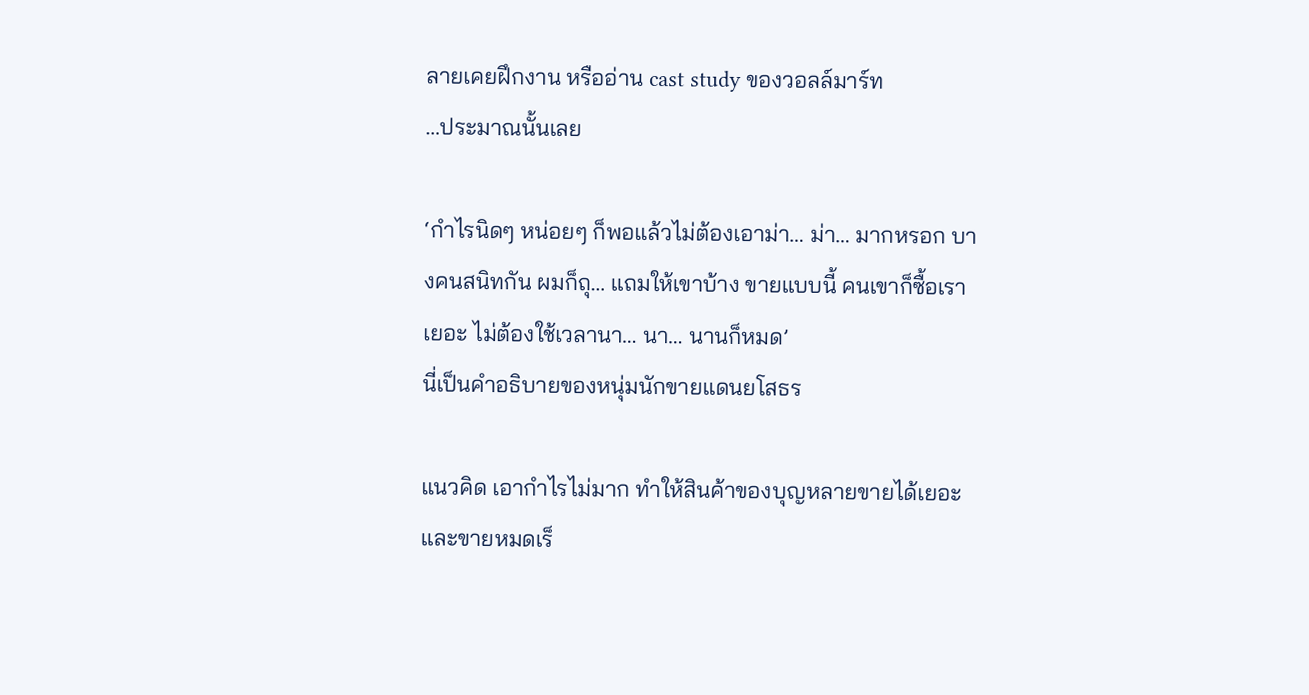ลายเคยฝึกงาน หรืออ่าน cast study ของวอลล์มาร์ท
…ประมาณนั้นเลย

‘กำไรนิดๆ หน่อยๆ ก็พอแล้วไม่ต้องเอาม่า… ม่า… มากหรอก บางคนสนิทกัน ผมก็ถุ… แถมให้เขาบ้าง ขายแบบนี้ คนเขาก็ซื้อเราเยอะ ไม่ต้องใช้เวลานา… นา… นานก็หมด’
นี่เป็นคำอธิบายของหนุ่มนักขายแดนยโสธร

แนวคิด เอากำไรไม่มาก ทำให้สินค้าของบุญหลายขายได้เยอะ และขายหมดเร็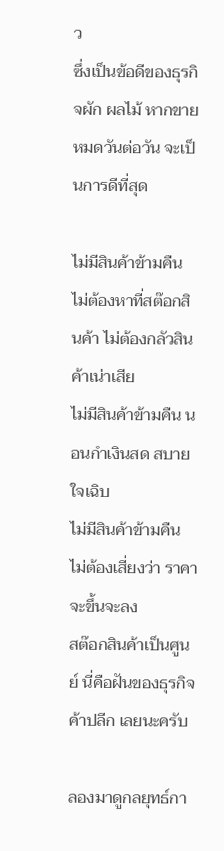ว
ซึ่งเป็นข้อดีของธุรกิจผัก ผลไม้ หากขายหมดวันต่อวัน จะเป็นการดีที่สุด

ไม่มีสินค้าข้ามคืน ไม่ต้องหาที่สต๊อกสินค้า ไม่ต้องกลัวสินค้าเน่าเสีย
ไม่มีสินค้าข้ามคืน นอนกำเงินสด สบายใจเฉิบ
ไม่มีสินค้าข้ามคืน ไม่ต้องเสี่ยงว่า ราคาจะขึ้นจะลง
สต๊อกสินค้าเป็นศูนย์ นี่คือฝันของธุรกิจค้าปลีก เลยนะครับ

ลองมาดูกลยุทธ์กา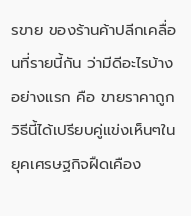รขาย ของร้านค้าปลีกเคลื่อนที่รายนี้กัน ว่ามีดีอะไรบ้าง
อย่างแรก คือ ขายราคาถูก วิธีนี้ได้เปรียบคู่แข่งเห็นๆในยุคเศรษฐกิจฝืดเคือง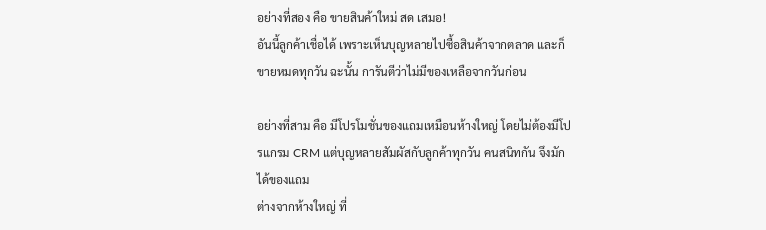อย่างที่สอง คือ ขายสินค้าใหม่ สด เสมอ!
อันนี้ลูกค้าเชื่อได้ เพราะเห็นบุญหลายไปซื้อสินค้าจากตลาด และก็ขายหมดทุกวัน ฉะนั้น การันตีว่าไม่มีของเหลือจากวันก่อน

อย่างที่สาม คือ มีโปรโมชั่นของแถมเหมือนห้างใหญ่ โดยไม่ต้องมีโปรแกรม CRM แต่บุญหลายสัมผัสกับลูกค้าทุกวัน คนสนิทกัน จึงมักได้ของแถม
ต่างจากห้างใหญ่ ที่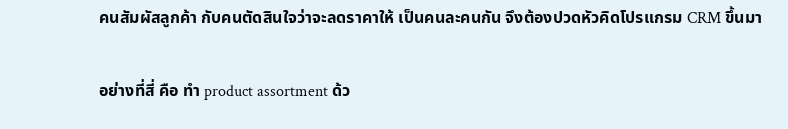คนสัมผัสลูกค้า กับคนตัดสินใจว่าจะลดราคาให้ เป็นคนละคนกัน จึงต้องปวดหัวคิดโปรแกรม CRM ขึ้นมา

อย่างที่สี่ คือ ทำ product assortment ด้ว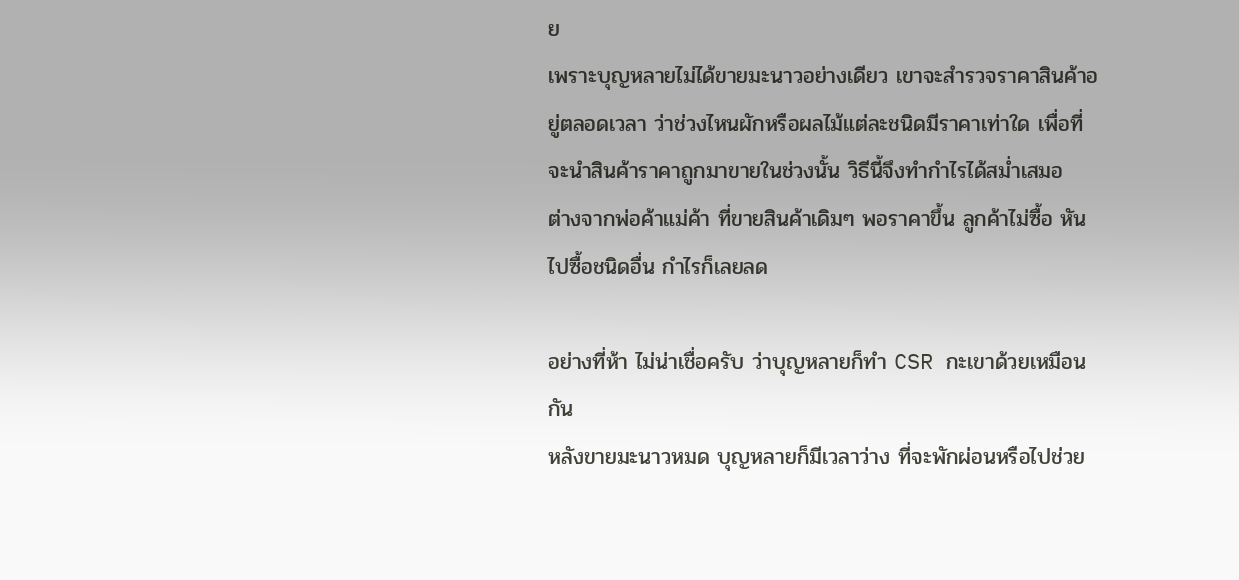ย
เพราะบุญหลายไม่ได้ขายมะนาวอย่างเดียว เขาจะสำรวจราคาสินค้าอยู่ตลอดเวลา ว่าช่วงไหนผักหรือผลไม้แต่ละชนิดมีราคาเท่าใด เพื่อที่จะนำสินค้าราคาถูกมาขายในช่วงนั้น วิธีนี้จึงทำกำไรได้สม่ำเสมอ
ต่างจากพ่อค้าแม่ค้า ที่ขายสินค้าเดิมๆ พอราคาขึ้น ลูกค้าไม่ซื้อ หันไปซื้อชนิดอื่น กำไรก็เลยลด

อย่างที่ห้า ไม่น่าเชื่อครับ ว่าบุญหลายก็ทำ CSR กะเขาด้วยเหมือนกัน
หลังขายมะนาวหมด บุญหลายก็มีเวลาว่าง ที่จะพักผ่อนหรือไปช่วย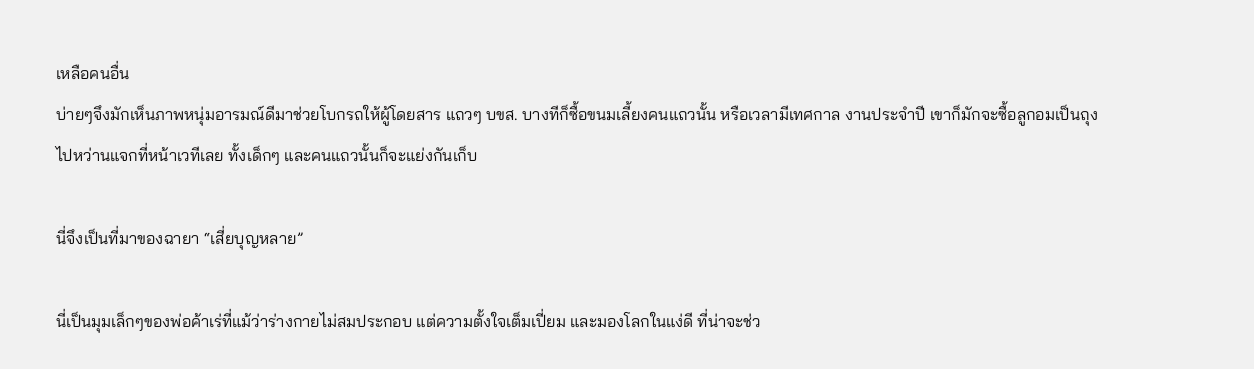เหลือคนอื่น
บ่ายๆจึงมักเห็นภาพหนุ่มอารมณ์ดีมาช่วยโบกรถให้ผู้โดยสาร แถวๆ บขส. บางทีก็ซื้อขนมเลี้ยงคนแถวนั้น หรือเวลามีเทศกาล งานประจำปี เขาก็มักจะซื้อลูกอมเป็นถุงไปหว่านแจกที่หน้าเวทีเลย ทั้งเด็กๆ และคนแถวนั้นก็จะแย่งกันเก็บ

นี่จึงเป็นที่มาของฉายา “เสี่ยบุญหลาย”

นี่เป็นมุมเล็กๆของพ่อค้าเร่ที่แม้ว่าร่างกายไม่สมประกอบ แต่ความตั้งใจเต็มเปี่ยม และมองโลกในแง่ดี ที่น่าจะช่ว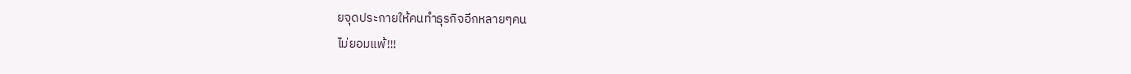ยจุดประกายให้คนทำธุรกิจอีกหลายๆคน
ไม่ยอมแพ้!!!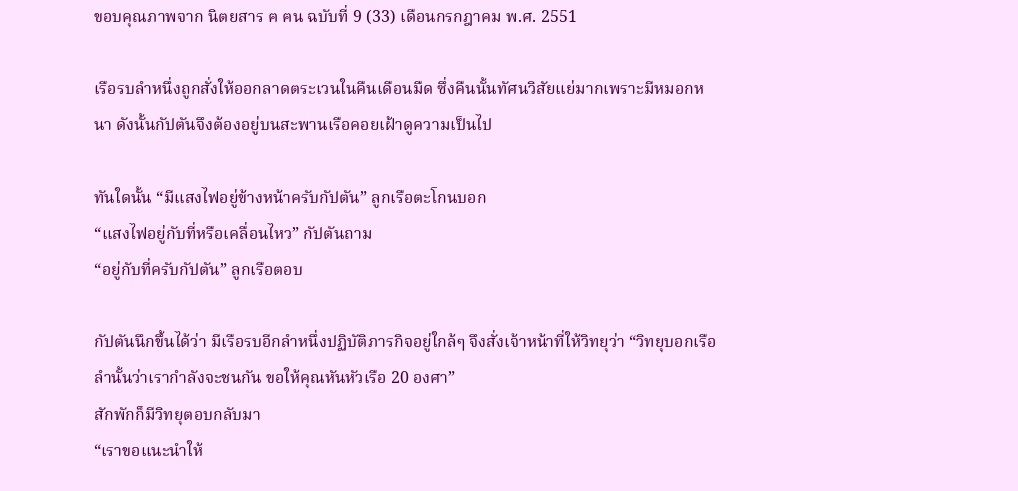ขอบคุณภาพจาก นิตยสาร ฅ ฅน ฉบับที่ 9 (33) เดือนกรกฎาคม พ.ศ. 2551

เรือรบลำหนึ่งถูกสั่งให้ออกลาดตระเวนในคืนเดือนมืด ซึ่งคืนนั้นทัศนวิสัยแย่มากเพราะมีหมอกหนา ดังนั้นกัปตันจึงต้องอยู่บนสะพานเรือคอยเฝ้าดูความเป็นไป

ทันใดนั้น “มีแสงไฟอยู่ข้างหน้าครับกัปตัน” ลูกเรือตะโกนบอก
“แสงไฟอยู่กับที่หรือเคลื่อนไหว” กัปตันถาม
“อยู่กับที่ครับกัปตัน” ลูกเรือตอบ

กัปตันนึกขึ้นได้ว่า มีเรือรบอีกลำหนึ่งปฏิบัติภารกิจอยู่ใกล้ๆ จึงสั่งเจ้าหน้าที่ให้วิทยุว่า “วิทยุบอกเรือลำนั้นว่าเรากำลังจะชนกัน ขอให้คุณหันหัวเรือ 20 องศา”
สักพักก็มีวิทยุตอบกลับมา
“เราขอแนะนำให้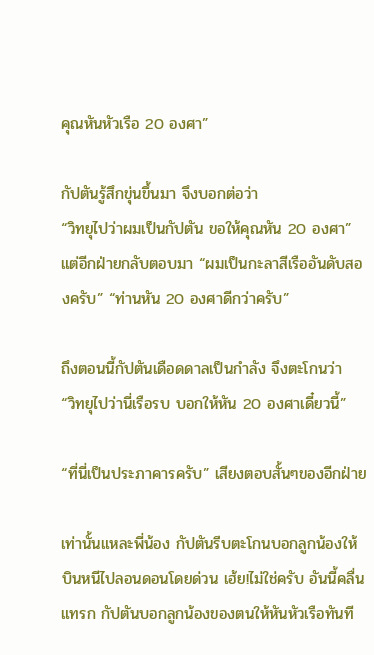คุณหันหัวเรือ 20 องศา”

กัปตันรู้สึกขุ่นขึ้นมา จึงบอกต่อว่า
“วิทยุไปว่าผมเป็นกัปตัน ขอให้คุณหัน 20 องศา”
แต่อีกฝ่ายกลับตอบมา “ผมเป็นกะลาสีเรืออันดับสองครับ” “ท่านหัน 20 องศาดีกว่าครับ”

ถึงตอนนี้กัปตันเดือดดาลเป็นกำลัง จึงตะโกนว่า
“วิทยุไปว่านี่เรือรบ บอกให้หัน 20 องศาเดี๋ยวนี้”

“ที่นี่เป็นประภาคารครับ” เสียงตอบสั้นๆของอีกฝ่าย

เท่านั้นแหละพี่น้อง กัปตันรีบตะโกนบอกลูกน้องให้ บินหนีไปลอนดอนโดยด่วน เฮ้ย!ไม่ใช่ครับ อันนี้คลื่นแทรก กัปตันบอกลูกน้องของตนให้หันหัวเรือทันที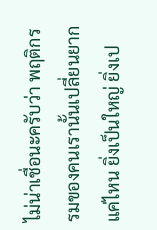ไม่น่าเชื่อนะครับว่า พฤติกรรมของคนเรานั้นเปลี่ยนยากแค่ไหน ยิ่งเป็นใหญ่ ยิ่งเป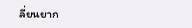ลี่ยนยาก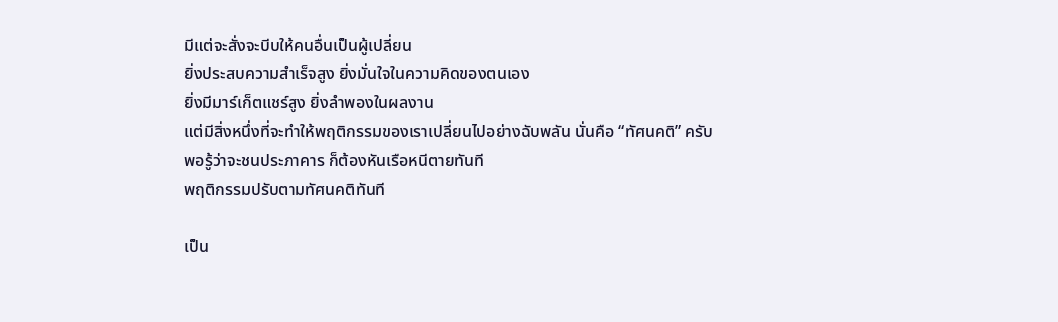มีแต่จะสั่งจะบีบให้คนอื่นเป็นผู้เปลี่ยน
ยิ่งประสบความสำเร็จสูง ยิ่งมั่นใจในความคิดของตนเอง
ยิ่งมีมาร์เก็ตแชร์สูง ยิ่งลำพองในผลงาน
แต่มีสิ่งหนึ่งที่จะทำให้พฤติกรรมของเราเปลี่ยนไปอย่างฉับพลัน นั่นคือ “ทัศนคติ” ครับ
พอรู้ว่าจะชนประภาคาร ก็ต้องหันเรือหนีตายทันที
พฤติกรรมปรับตามทัศนคติทันที

เป็น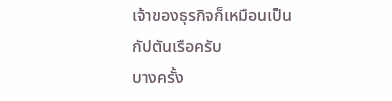เจ้าของธุรกิจก็เหมือนเป็นกัปตันเรือครับ
บางครั้ง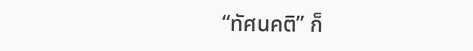“ทัศนคติ” ก็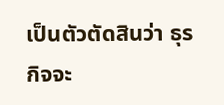เป็นตัวตัดสินว่า ธุรกิจจะ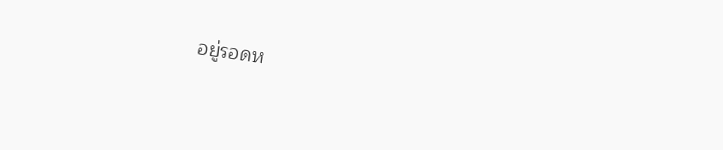อยู่รอดห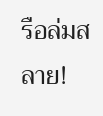รือล่มสลาย!